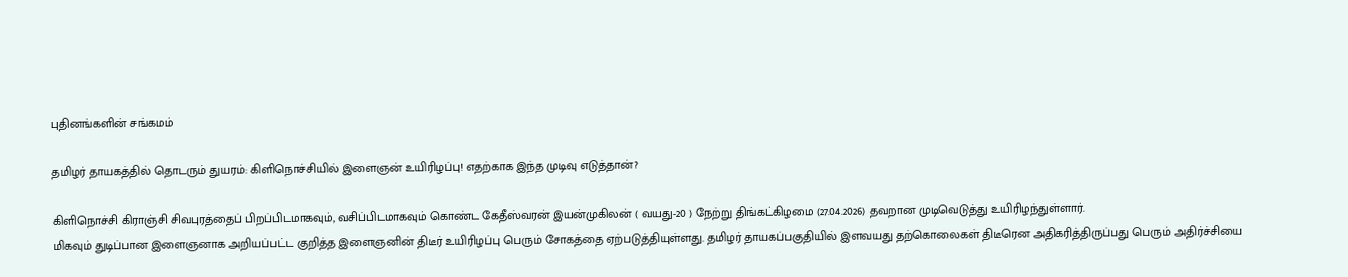புதினங்களின் சங்கமம்

தமிழர் தாயகத்தில் தொடரும் துயரம்: கிளிநொச்சியில் இளைஞன் உயிரிழப்பு! எதற்காக இந்த முடிவு எடுத்தான்?

கிளிநொச்சி கிராஞ்சி சிவபுரத்தைப் பிறப்பிடமாகவும், வசிப்பிடமாகவும் கொண்ட கேதீஸ்வரன் இயன்முகிலன் ( வயது-20 ) நேற்று திங்கட்கிழமை (27.04.2026) தவறான முடிவெடுத்து உயிரிழந்துள்ளார்.
மிகவும் துடிப்பான இளைஞனாக அறியப்பட்ட குறித்த இளைஞனின் திடீர் உயிரிழப்பு பெரும் சோகத்தை ஏற்படுத்தியுள்ளது. தமிழர் தாயகப்பகுதியில் இளவயது தற்கொலைகள் திடீரென அதிகரித்திருப்பது பெரும் அதிர்ச்சியை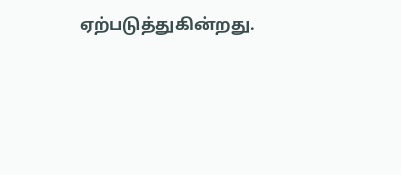ஏற்படுத்துகின்றது.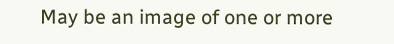May be an image of one or more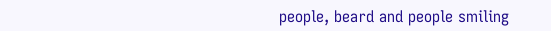people, beard and people smiling